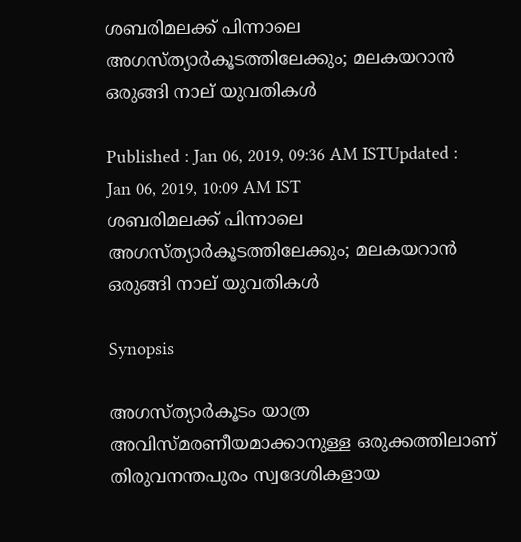ശബരിമലക്ക് പിന്നാലെ അഗസ്ത്യാർകൂടത്തിലേക്കും; മലകയറാന്‍ ഒരുങ്ങി നാല് യുവതികള്‍

Published : Jan 06, 2019, 09:36 AM ISTUpdated : Jan 06, 2019, 10:09 AM IST
ശബരിമലക്ക് പിന്നാലെ അഗസ്ത്യാർകൂടത്തിലേക്കും; മലകയറാന്‍ ഒരുങ്ങി നാല് യുവതികള്‍

Synopsis

അഗസ്ത്യാർകൂടം യാത്ര അവിസ്മരണീയമാക്കാനുള്ള ഒരുക്കത്തിലാണ് തിരുവനന്തപുരം സ്വദേശികളായ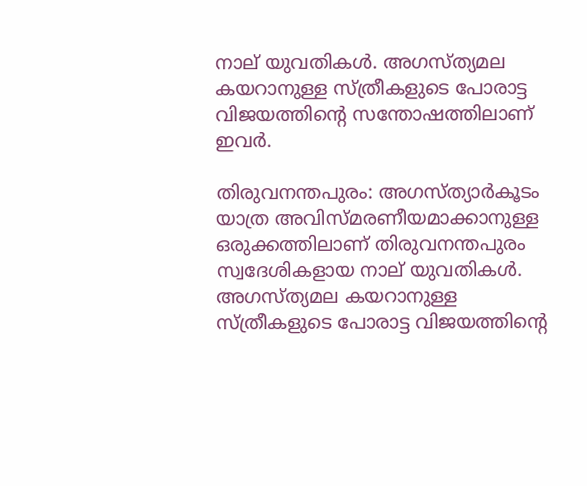നാല് യുവതികൾ. അഗസ്ത്യമല കയറാനുള്ള സ്ത്രീകളുടെ പോരാട്ട വിജയത്തിന്‍റെ സന്തോഷത്തിലാണ് ഇവര്‍.

തിരുവനന്തപുരം: അഗസ്ത്യാർകൂടം യാത്ര അവിസ്മരണീയമാക്കാനുള്ള ഒരുക്കത്തിലാണ് തിരുവനന്തപുരം സ്വദേശികളായ നാല് യുവതികൾ. അഗസ്ത്യമല കയറാനുള്ള സ്ത്രീകളുടെ പോരാട്ട വിജയത്തിന്‍റെ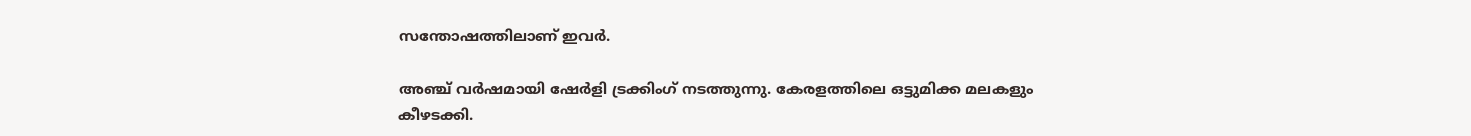സന്തോഷത്തിലാണ് ഇവര്‍.

അഞ്ച് വർഷമായി ഷേർളി ട്രക്കിംഗ് നടത്തുന്നു. കേരളത്തിലെ ഒട്ടുമിക്ക മലകളും കീഴടക്കി.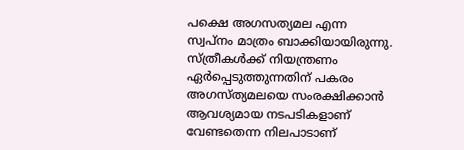പക്ഷെ അഗസത്യമല എന്ന സ്വപ്നം മാത്രം ബാക്കിയായിരുന്നു. സ്ത്രീകൾക്ക് നിയന്ത്രണം ഏർപ്പെടുത്തുന്നതിന് പകരം അഗസ്ത്യമലയെ സംരക്ഷിക്കാൻ ആവശ്യമായ നടപടികളാണ് വേണ്ടതെന്ന നിലപാടാണ്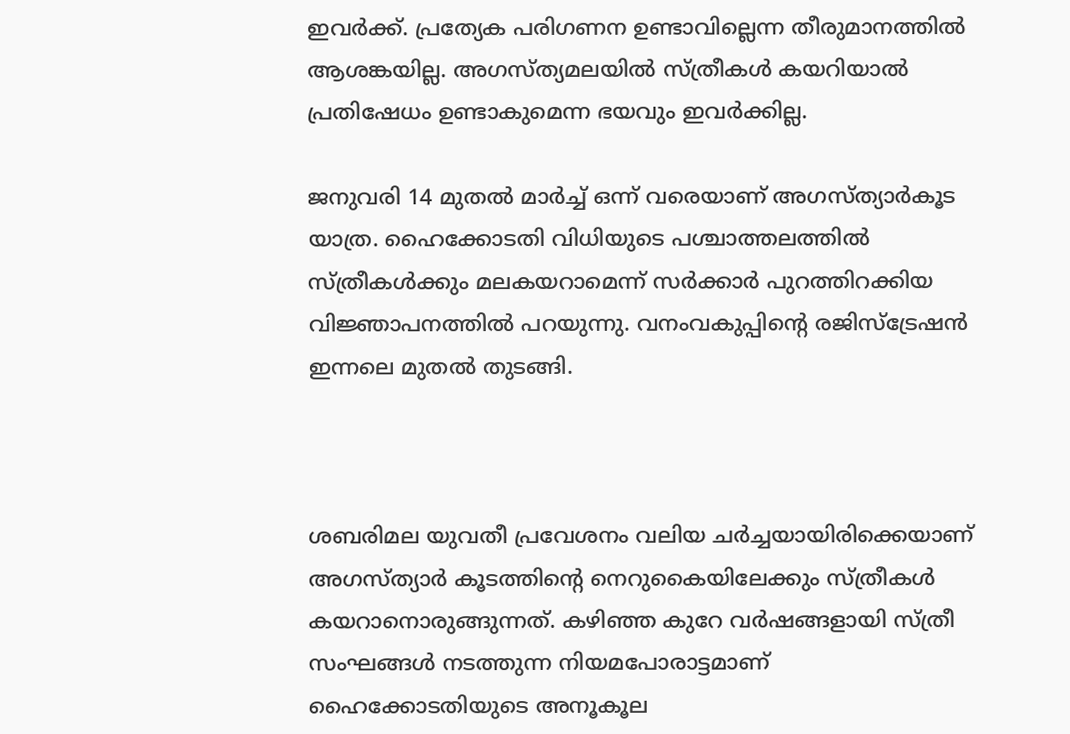ഇവർക്ക്. പ്രത്യേക പരിഗണന ഉണ്ടാവില്ലെന്ന തീരുമാനത്തിൽ ആശങ്കയില്ല. അഗസ്ത്യമലയിൽ സ്ത്രീകൾ കയറിയാൽ പ്രതിഷേധം ഉണ്ടാകുമെന്ന ഭയവും ഇവര്‍ക്കില്ല.

ജനുവരി 14 മുതൽ മാർച്ച് ഒന്ന് വരെയാണ് അഗസ്ത്യാർകൂട യാത്ര. ഹൈക്കോടതി വിധിയുടെ പശ്ചാത്തലത്തിൽ സ്ത്രീകൾക്കും മലകയറാമെന്ന് സർക്കാർ പുറത്തിറക്കിയ വിജ്ഞാപനത്തിൽ പറയുന്നു. വനംവകുപ്പിന്‍റെ രജിസ്ട്രേഷൻ ഇന്നലെ മുതൽ തുടങ്ങി.



ശബരിമല യുവതീ പ്രവേശനം വലിയ ചർച്ചയായിരിക്കെയാണ് അഗസ്ത്യാർ കൂടത്തിന്‍റെ നെറുകൈയിലേക്കും സ്ത്രീകള്‍ കയറാനൊരുങ്ങുന്നത്. കഴിഞ്ഞ കുറേ വർഷങ്ങളായി സ്ത്രീ സംഘങ്ങള്‍ നടത്തുന്ന നിയമപോരാട്ടമാണ് ഹൈക്കോടതിയുടെ അനൂകൂല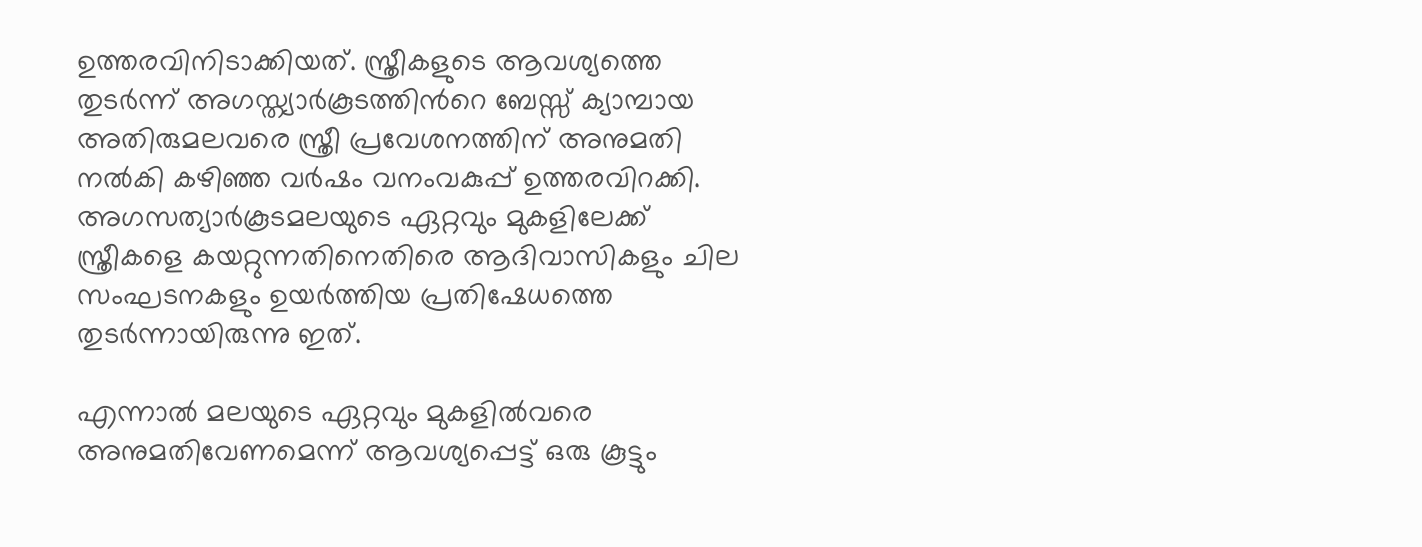ഉത്തരവിനിടാക്കിയത്. സ്ത്രീകളുടെ ആവശ്യത്തെ തുടർന്ന് അഗസ്ത്യാർകൂടത്തിന്‍റെ ബേസ്സ് ക്യാമ്പായ അതിരുമലവരെ സ്ത്രീ പ്രവേശനത്തിന് അനുമതി നൽകി കഴിഞ്ഞ വർഷം വനംവകുപ്പ് ഉത്തരവിറക്കി. അഗസത്യാർകൂടമലയുടെ ഏറ്റവും മുകളിലേക്ക് സ്ത്രീകളെ കയറ്റുന്നതിനെതിരെ ആദിവാസികളും ചില സംഘടനകളും ഉയർത്തിയ പ്രതിഷേധത്തെ തുടർന്നായിരുന്നു ഇത്.

എന്നാൽ മലയുടെ ഏറ്റവും മുകളിൽവരെ അനുമതിവേണമെന്ന് ആവശ്യപ്പെട്ട് ഒരു കൂട്ടും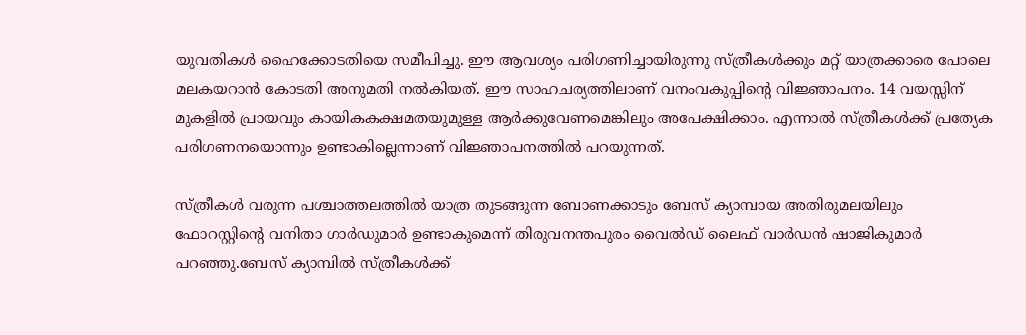യുവതികൾ ഹൈക്കോടതിയെ സമീപിച്ചു. ഈ ആവശ്യം പരിഗണിച്ചായിരുന്നു സ്ത്രീകൾക്കും മറ്റ് യാത്രക്കാരെ പോലെ മലകയറാൻ കോടതി അനുമതി നല്‍കിയത്. ഈ സാഹചര്യത്തിലാണ് വനംവകുപ്പിന്‍റെ വിജ്ഞാപനം. 14 വയസ്സിന് മുകളിൽ പ്രായവും കായികകക്ഷമതയുമുള്ള ആർക്കുവേണമെങ്കിലും അപേക്ഷിക്കാം. എന്നാൽ സ്ത്രീകൾക്ക് പ്രത്യേക പരിഗണനയൊന്നും ഉണ്ടാകില്ലെന്നാണ് വിജ്ഞാപനത്തിൽ പറയുന്നത്.

സ്ത്രീകൾ വരുന്ന പശ്ചാത്തലത്തിൽ യാത്ര തുടങ്ങുന്ന ബോണക്കാടും ബേസ് ക്യാമ്പായ അതിരുമലയിലും ഫോറസ്റ്റിന്‍റെ വനിതാ ഗാർഡുമാർ ഉണ്ടാകുമെന്ന് തിരുവനന്തപുരം വൈൽഡ് ലൈഫ് വാർഡൻ ഷാജികുമാർ പറഞ്ഞു.ബേസ് ക്യാമ്പിൽ സ്ത്രീകൾക്ക്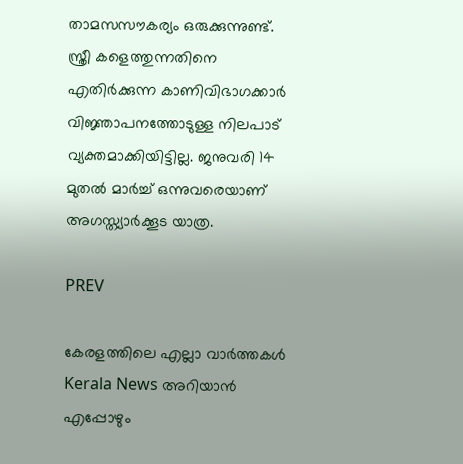താമസസൗകര്യം ഒരുക്കുന്നുണ്ട്. സ്ത്രീ കളെത്തുന്നതിനെ എതിര്‍ക്കുന്ന കാണിവിഭാഗക്കാർ വി‍ജ്ഞാപനത്തോടുള്ള നിലപാട് വ്യക്തമാക്കിയിട്ടില്ല. ജനുവരി 14 മുതൽ മാർച്ച് ഒന്നുവരെയാണ് അഗസ്ത്യാർക്കൂട യാത്ര.

PREV

കേരളത്തിലെ എല്ലാ വാർത്തകൾ Kerala News അറിയാൻ  എപ്പോഴും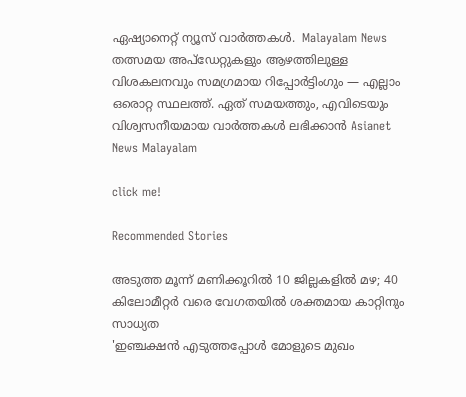ഏഷ്യാനെറ്റ് ന്യൂസ് വാർത്തകൾ.  Malayalam News   തത്സമയ അപ്‌ഡേറ്റുകളും ആഴത്തിലുള്ള വിശകലനവും സമഗ്രമായ റിപ്പോർട്ടിംഗും — എല്ലാം ഒരൊറ്റ സ്ഥലത്ത്. ഏത് സമയത്തും, എവിടെയും വിശ്വസനീയമായ വാർത്തകൾ ലഭിക്കാൻ Asianet News Malayalam

click me!

Recommended Stories

അടുത്ത മൂന്ന് മണിക്കൂറിൽ 10 ജില്ലകളിൽ മഴ; 40 കിലോമീറ്റർ വരെ വേഗതയിൽ ശക്തമായ കാറ്റിനും സാധ്യത
'ഇഞ്ചക്ഷൻ എടുത്തപ്പോൾ മോളുടെ മുഖം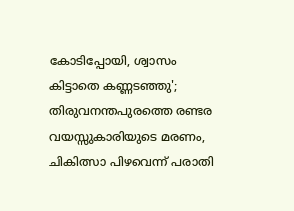കോടിപ്പോയി, ശ്വാസം കിട്ടാതെ കണ്ണടഞ്ഞു'; തിരുവനന്തപുരത്തെ രണ്ടര വയസ്സുകാരിയുടെ മരണം, ചികിത്സാ പിഴവെന്ന് പരാതി